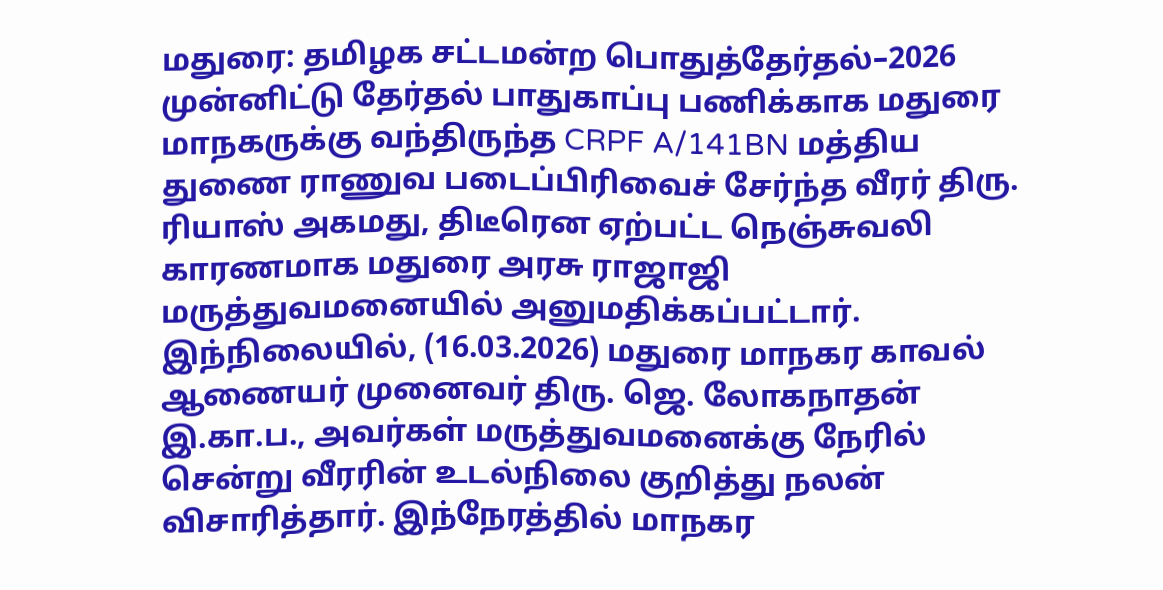மதுரை: தமிழக சட்டமன்ற பொதுத்தேர்தல்–2026 முன்னிட்டு தேர்தல் பாதுகாப்பு பணிக்காக மதுரை மாநகருக்கு வந்திருந்த CRPF A/141BN மத்திய துணை ராணுவ படைப்பிரிவைச் சேர்ந்த வீரர் திரு. ரியாஸ் அகமது, திடீரென ஏற்பட்ட நெஞ்சுவலி காரணமாக மதுரை அரசு ராஜாஜி மருத்துவமனையில் அனுமதிக்கப்பட்டார். இந்நிலையில், (16.03.2026) மதுரை மாநகர காவல் ஆணையர் முனைவர் திரு. ஜெ. லோகநாதன் இ.கா.ப., அவர்கள் மருத்துவமனைக்கு நேரில் சென்று வீரரின் உடல்நிலை குறித்து நலன் விசாரித்தார். இந்நேரத்தில் மாநகர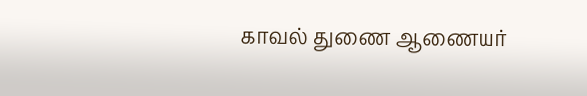காவல் துணை ஆணையர்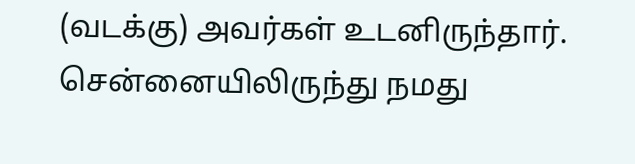(வடக்கு) அவர்கள் உடனிருந்தார்.
சென்னையிலிருந்து நமது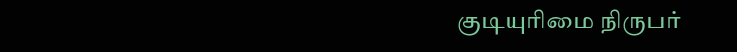குடியுரிமை நிருபர்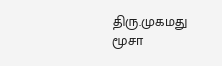திரு.முகமது மூசா